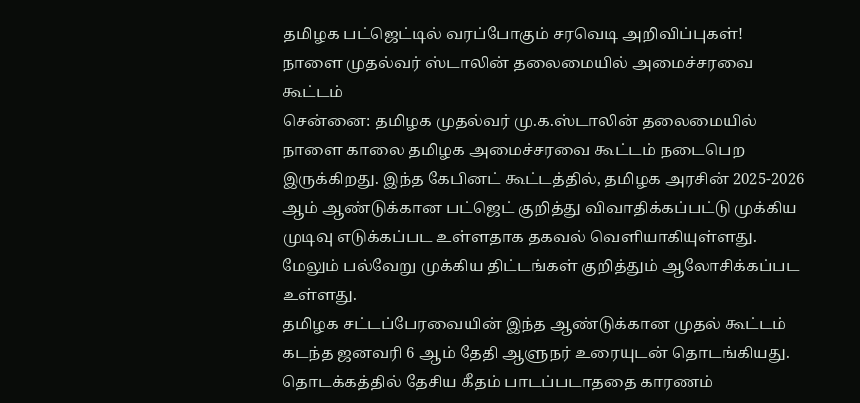தமிழக பட்ஜெட்டில் வரப்போகும் சரவெடி அறிவிப்புகள்! நாளை முதல்வர் ஸ்டாலின் தலைமையில் அமைச்சரவை கூட்டம்
சென்னை: தமிழக முதல்வர் மு.க.ஸ்டாலின் தலைமையில் நாளை காலை தமிழக அமைச்சரவை கூட்டம் நடைபெற இருக்கிறது. இந்த கேபினட் கூட்டத்தில், தமிழக அரசின் 2025-2026 ஆம் ஆண்டுக்கான பட்ஜெட் குறித்து விவாதிக்கப்பட்டு முக்கிய முடிவு எடுக்கப்பட உள்ளதாக தகவல் வெளியாகியுள்ளது. மேலும் பல்வேறு முக்கிய திட்டங்கள் குறித்தும் ஆலோசிக்கப்பட உள்ளது.
தமிழக சட்டப்பேரவையின் இந்த ஆண்டுக்கான முதல் கூட்டம் கடந்த ஜனவரி 6 ஆம் தேதி ஆளுநர் உரையுடன் தொடங்கியது. தொடக்கத்தில் தேசிய கீதம் பாடப்படாததை காரணம்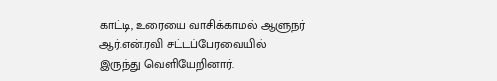காட்டி, உரையை வாசிக்காமல் ஆளுநர் ஆர்.என்.ரவி சட்டப்பேரவையில் இருந்து வெளியேறினார்.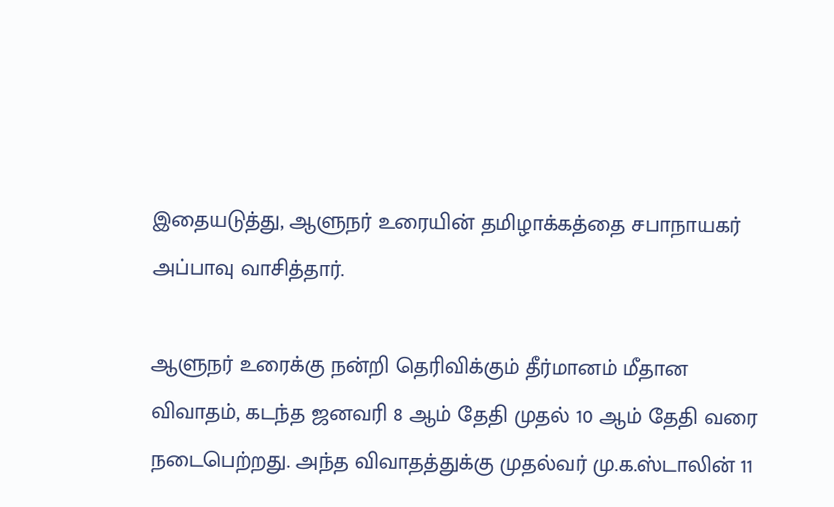இதையடுத்து, ஆளுநர் உரையின் தமிழாக்கத்தை சபாநாயகர் அப்பாவு வாசித்தார்.

ஆளுநர் உரைக்கு நன்றி தெரிவிக்கும் தீர்மானம் மீதான விவாதம், கடந்த ஜனவரி 8 ஆம் தேதி முதல் 10 ஆம் தேதி வரை நடைபெற்றது. அந்த விவாதத்துக்கு முதல்வர் மு.க.ஸ்டாலின் 11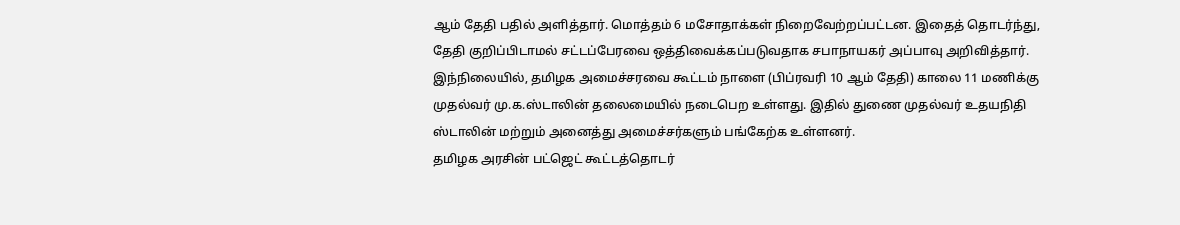ஆம் தேதி பதில் அளித்தார். மொத்தம் 6 மசோதாக்கள் நிறைவேற்றப்பட்டன. இதைத் தொடர்ந்து, தேதி குறிப்பிடாமல் சட்டப்பேரவை ஒத்திவைக்கப்படுவதாக சபாநாயகர் அப்பாவு அறிவித்தார்.
இந்நிலையில், தமிழக அமைச்சரவை கூட்டம் நாளை (பிப்ரவரி 10 ஆம் தேதி) காலை 11 மணிக்கு முதல்வர் மு.க.ஸ்டாலின் தலைமையில் நடைபெற உள்ளது. இதில் துணை முதல்வர் உதயநிதி ஸ்டாலின் மற்றும் அனைத்து அமைச்சர்களும் பங்கேற்க உள்ளனர்.
தமிழக அரசின் பட்ஜெட் கூட்டத்தொடர்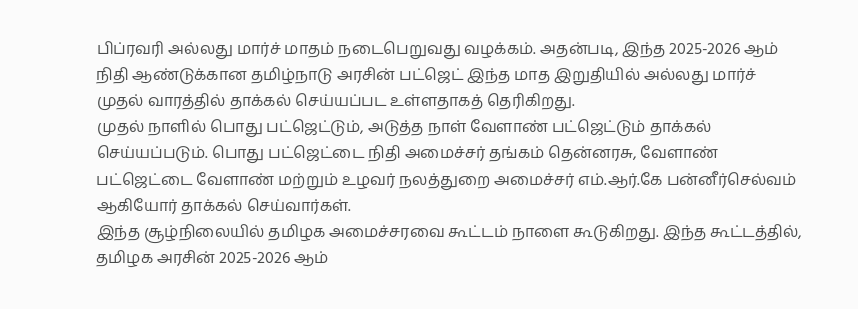பிப்ரவரி அல்லது மார்ச் மாதம் நடைபெறுவது வழக்கம். அதன்படி, இந்த 2025-2026 ஆம் நிதி ஆண்டுக்கான தமிழ்நாடு அரசின் பட்ஜெட் இந்த மாத இறுதியில் அல்லது மார்ச் முதல் வாரத்தில் தாக்கல் செய்யப்பட உள்ளதாகத் தெரிகிறது.
முதல் நாளில் பொது பட்ஜெட்டும், அடுத்த நாள் வேளாண் பட்ஜெட்டும் தாக்கல் செய்யப்படும். பொது பட்ஜெட்டை நிதி அமைச்சர் தங்கம் தென்னரசு, வேளாண் பட்ஜெட்டை வேளாண் மற்றும் உழவர் நலத்துறை அமைச்சர் எம்.ஆர்.கே பன்னீர்செல்வம் ஆகியோர் தாக்கல் செய்வார்கள்.
இந்த சூழ்நிலையில் தமிழக அமைச்சரவை கூட்டம் நாளை கூடுகிறது. இந்த கூட்டத்தில், தமிழக அரசின் 2025-2026 ஆம்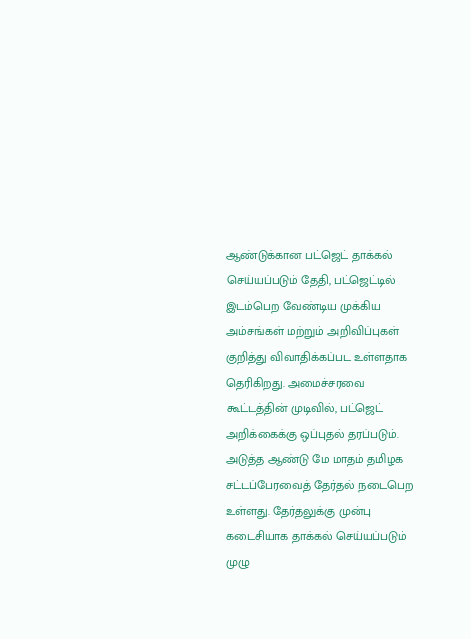ஆண்டுக்கான பட்ஜெட் தாக்கல் செய்யப்படும் தேதி, பட்ஜெட்டில் இடம்பெற வேண்டிய முக்கிய அம்சங்கள் மற்றும் அறிவிப்புகள் குறித்து விவாதிக்கப்பட உள்ளதாக தெரிகிறது. அமைச்சரவை கூட்டத்தின் முடிவில், பட்ஜெட் அறிக்கைக்கு ஒப்புதல் தரப்படும்.
அடுத்த ஆண்டு மே மாதம் தமிழக சட்டப்பேரவைத் தேர்தல் நடைபெற உள்ளது. தேர்தலுக்கு முன்பு கடைசியாக தாக்கல் செய்யப்படும் முழு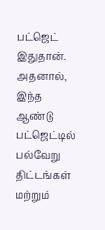பட்ஜெட் இதுதான்.
அதனால், இந்த ஆண்டு பட்ஜெட்டில் பல்வேறு திட்டங்கள் மற்றும்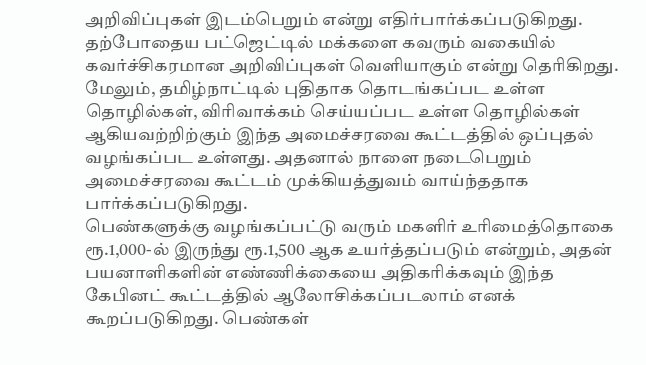அறிவிப்புகள் இடம்பெறும் என்று எதிர்பார்க்கப்படுகிறது. தற்போதைய பட்ஜெட்டில் மக்களை கவரும் வகையில் கவர்ச்சிகரமான அறிவிப்புகள் வெளியாகும் என்று தெரிகிறது.
மேலும், தமிழ்நாட்டில் புதிதாக தொடங்கப்பட உள்ள தொழில்கள், விரிவாக்கம் செய்யப்பட உள்ள தொழில்கள் ஆகியவற்றிற்கும் இந்த அமைச்சரவை கூட்டத்தில் ஒப்புதல் வழங்கப்பட உள்ளது. அதனால் நாளை நடைபெறும் அமைச்சரவை கூட்டம் முக்கியத்துவம் வாய்ந்ததாக பார்க்கப்படுகிறது.
பெண்களுக்கு வழங்கப்பட்டு வரும் மகளிர் உரிமைத்தொகை ரூ.1,000-ல் இருந்து ரூ.1,500 ஆக உயர்த்தப்படும் என்றும், அதன் பயனாளிகளின் எண்ணிக்கையை அதிகரிக்கவும் இந்த கேபினட் கூட்டத்தில் ஆலோசிக்கப்படலாம் எனக் கூறப்படுகிறது. பெண்கள்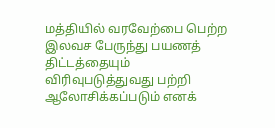மத்தியில் வரவேற்பை பெற்ற இலவச பேருந்து பயணத் திட்டத்தையும் விரிவுபடுத்துவது பற்றி ஆலோசிக்கப்படும் எனக்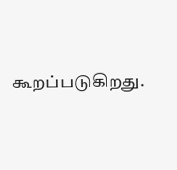கூறப்படுகிறது.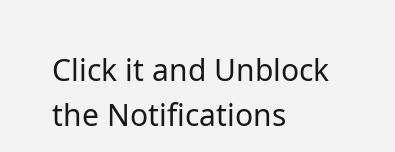Click it and Unblock the Notifications